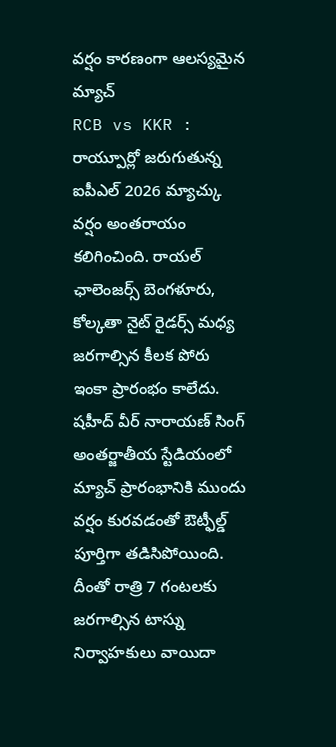వర్షం కారణంగా ఆలస్యమైన మ్యాచ్
RCB vs KKR : రాయ్పూర్లో జరుగుతున్న ఐపీఎల్ 2026 మ్యాచ్కు వర్షం అంతరాయం కలిగించింది. రాయల్ ఛాలెంజర్స్ బెంగళూరు, కోల్కతా నైట్ రైడర్స్ మధ్య జరగాల్సిన కీలక పోరు ఇంకా ప్రారంభం కాలేదు.
షహీద్ వీర్ నారాయణ్ సింగ్ అంతర్జాతీయ స్టేడియంలో మ్యాచ్ ప్రారంభానికి ముందు వర్షం కురవడంతో ఔట్ఫీల్డ్ పూర్తిగా తడిసిపోయింది. దీంతో రాత్రి 7 గంటలకు జరగాల్సిన టాస్ను నిర్వాహకులు వాయిదా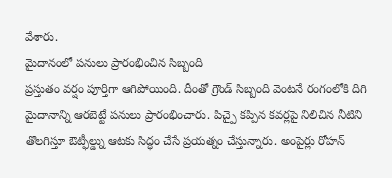వేశారు.
మైదానంలో పనులు ప్రారంభించిన సిబ్బంది
ప్రస్తుతం వర్షం పూర్తిగా ఆగిపోయింది. దీంతో గ్రౌండ్ సిబ్బంది వెంటనే రంగంలోకి దిగి మైదానాన్ని ఆరబెట్టే పనులు ప్రారంభించారు. పిచ్పై కప్పిన కవర్లపై నిలిచిన నీటిని తొలగిస్తూ ఔట్ఫీల్డ్ను ఆటకు సిద్ధం చేసే ప్రయత్నం చేస్తున్నారు. అంపైర్లు రోహన్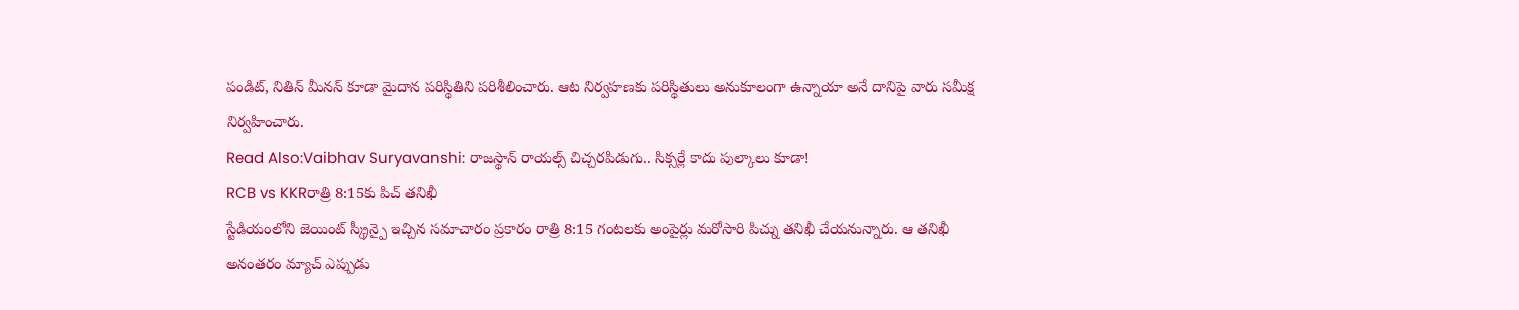పండిట్, నితిన్ మీనన్ కూడా మైదాన పరిస్థితిని పరిశీలించారు. ఆట నిర్వహణకు పరిస్థితులు అనుకూలంగా ఉన్నాయా అనే దానిపై వారు సమీక్ష నిర్వహించారు.
Read Also:Vaibhav Suryavanshi: రాజస్థాన్ రాయల్స్ చిచ్చరపిడుగు.. సిక్సర్లే కాదు పుల్కాలు కూడా!
RCB vs KKRరాత్రి 8:15కు పిచ్ తనిఖీ
స్టేడియంలోని జెయింట్ స్క్రీన్పై ఇచ్చిన సమాచారం ప్రకారం రాత్రి 8:15 గంటలకు అంపైర్లు మరోసారి పిచ్ను తనిఖీ చేయనున్నారు. ఆ తనిఖీ అనంతరం మ్యాచ్ ఎప్పుడు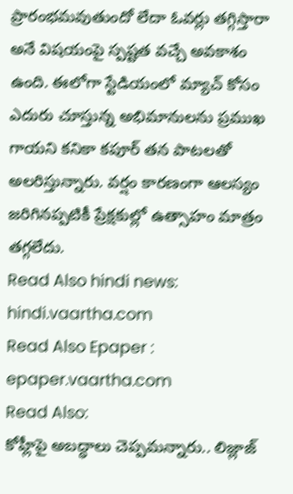ప్రారంభమవుతుందో లేదా ఓవర్లు తగ్గిస్తారా అనే విషయంపై స్పష్టత వచ్చే అవకాశం ఉంది. ఈలోగా స్టేడియంలో మ్యాచ్ కోసం ఎదురు చూస్తున్న అభిమానులను ప్రముఖ గాయని కనికా కపూర్ తన పాటలతో అలరిస్తున్నారు. వర్షం కారణంగా ఆలస్యం జరిగినప్పటికీ ప్రేక్షకుల్లో ఉత్సాహం మాత్రం తగ్గలేదు.
Read Also hindi news: hindi.vaartha.com
Read Also Epaper : epaper.vaartha.com
Read Also:
కోహ్లీపై అబద్ధాలు చెప్పమన్నారు.. లిజ్లాజ్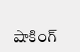షాకింగ్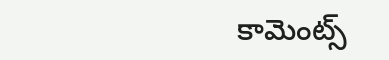కామెంట్స్